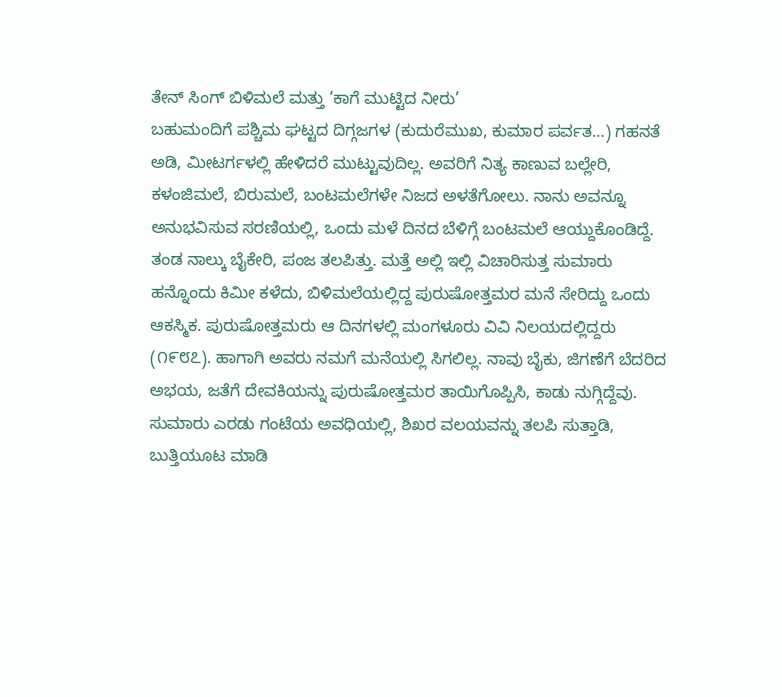ತೇನ್ ಸಿಂಗ್ ಬಿಳಿಮಲೆ ಮತ್ತು ‘ಕಾಗೆ ಮುಟ್ಟಿದ ನೀರು’
ಬಹುಮಂದಿಗೆ ಪಶ್ಚಿಮ ಘಟ್ಟದ ದಿಗ್ಗಜಗಳ (ಕುದುರೆಮುಖ, ಕುಮಾರ ಪರ್ವತ…) ಗಹನತೆ ಅಡಿ, ಮೀಟರ್ಗಳಲ್ಲಿ ಹೇಳಿದರೆ ಮುಟ್ಟುವುದಿಲ್ಲ. ಅವರಿಗೆ ನಿತ್ಯ ಕಾಣುವ ಬಲ್ಲೇರಿ, ಕಳಂಜಿಮಲೆ, ಬಿರುಮಲೆ, ಬಂಟಮಲೆಗಳೇ ನಿಜದ ಅಳತೆಗೋಲು. ನಾನು ಅವನ್ನೂ ಅನುಭವಿಸುವ ಸರಣಿಯಲ್ಲಿ, ಒಂದು ಮಳೆ ದಿನದ ಬೆಳಿಗ್ಗೆ ಬಂಟಮಲೆ ಆಯ್ದುಕೊಂಡಿದ್ದೆ. ತಂಡ ನಾಲ್ಕು ಬೈಕೇರಿ, ಪಂಜ ತಲಪಿತ್ತು. ಮತ್ತೆ ಅಲ್ಲಿ ಇಲ್ಲಿ ವಿಚಾರಿಸುತ್ತ ಸುಮಾರು ಹನ್ನೊಂದು ಕಿಮೀ ಕಳೆದು, ಬಿಳಿಮಲೆಯಲ್ಲಿದ್ದ ಪುರುಷೋತ್ತಮರ ಮನೆ ಸೇರಿದ್ದು ಒಂದು ಆಕಸ್ಮಿಕ. ಪುರುಷೋತ್ತಮರು ಆ ದಿನಗಳಲ್ಲಿ ಮಂಗಳೂರು ವಿವಿ ನಿಲಯದಲ್ಲಿದ್ದರು (೧೯೮೭). ಹಾಗಾಗಿ ಅವರು ನಮಗೆ ಮನೆಯಲ್ಲಿ ಸಿಗಲಿಲ್ಲ. ನಾವು ಬೈಕು, ಜಿಗಣೆಗೆ ಬೆದರಿದ ಅಭಯ, ಜತೆಗೆ ದೇವಕಿಯನ್ನು ಪುರುಷೋತ್ತಮರ ತಾಯಿಗೊಪ್ಪಿಸಿ, ಕಾಡು ನುಗ್ಗಿದ್ದೆವು. ಸುಮಾರು ಎರಡು ಗಂಟೆಯ ಅವಧಿಯಲ್ಲಿ, ಶಿಖರ ವಲಯವನ್ನು ತಲಪಿ ಸುತ್ತಾಡಿ, ಬುತ್ತಿಯೂಟ ಮಾಡಿ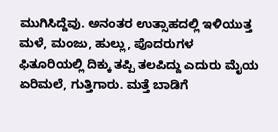ಮುಗಿಸಿದ್ದೆವು. ಅನಂತರ ಉತ್ಸಾಹದಲ್ಲಿ ಇಳಿಯುತ್ತ ಮಳೆ, ಮಂಜು, ಹುಲ್ಲು, ಪೊದರುಗಳ ಫಿತೂರಿಯಲ್ಲಿ ದಿಕ್ಕು ತಪ್ಪಿ ತಲಪಿದ್ದು ಎದುರು ಮೈಯ ಏರಿಮಲೆ, ಗುತ್ತಿಗಾರು. ಮತ್ತೆ ಬಾಡಿಗೆ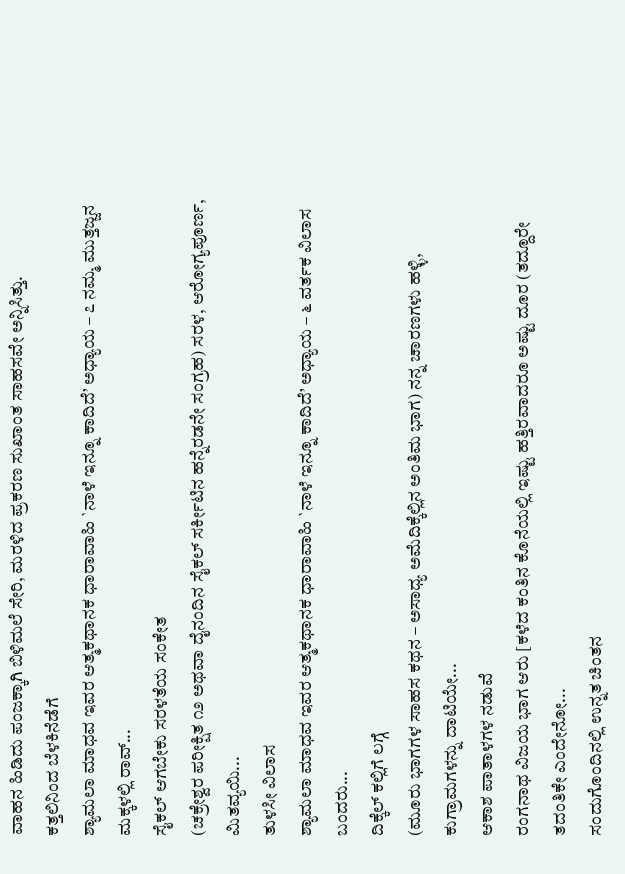ವಾಹನ ಹಿಡಿದು ಪಂಜಕ್ಕಾಗಿ ಬಿಳಿಮಲೆ ಸೇರಿ, ಮರಳಿದ ಪ್ರಕರಣ ಸುಖಾಂತ ಸಾಹಸವೇ ಅನ್ನಿಸಿತ್ತು.
ಕತ್ತಲಿನಿಂದ ಬೆಳಕಿನೆಡೆಗೆ
ಶ್ಯಾಮಲಾ ಮಾಧವ ಇವರ ಆತ್ಮಕಥಾನಕ ಧಾರಾವಾಹಿ `ನಾಳೆ ಇನ್ನೂ ಕಾದಿದೆ’ ಅಧ್ಯಾಯ – ೭ ನಮ್ಮ ಮುತ್ತಜ್ಜನ ಮಕ್ಕಳಲ್ಲಿ ರಾವ್...
ಸೈಕಲ್ ಆಗಬೇಕು ಸರಳತೆಯ ಸಂಕೇತ
(ಚಕ್ರೇಶ್ವರ ಪರೀಕ್ಷಿತ ೧೨ ಅಥವಾ ದೈನಂದಿನ ಸೈಕಲ್ ಸರ್ಕೀಟಿನ ಹನ್ನೆರಡನೇ ಸಂಗ್ರಹ) ಸರಳ, ಆರೋಗ್ಯಪೂರ್ಣ, ಮಿತವ್ಯಯಿ...
ತುಳಸೀ ವಿಲಾಸ
ಶ್ಯಾಮಲಾ ಮಾಧವ ಇವರ ಆತ್ಮಕಥಾನಕ ಧಾರಾವಾಹಿ `ನಾಳೆ ಇನ್ನೂ ಕಾದಿದೆ’ ಅಧ್ಯಾಯ – ೬ ವರ್ತಕ ವಿಲಾಸ ಬಂದರು...
ದಿಕ್ಕೆಲ್ ಕಲ್ಲಿಗೆ ಲಗ್ಗೆ
(ಮೂರು ಭಾಗಗಳ ಸಾಹಸ ಕಥನ – ಅಸಾಧ್ಯ ಅಮೆದಿಕ್ಕೆಲ್ಲಿನ ಅಂತಿಮ ಭಾಗ) ನನ್ನ ಚಾರಣಗಳು ಹಳ್ಳಿ, ಕುಗ್ರಾಮಗಳನ್ನು ದಾಟಿಯೇ...
ಆಕಾಶ ಪಾತಾಳಗಳ ನಡುವೆ
ರಂಗನಾಥ ವಿಜಯ ಭಾಗ ಆರು [ಕಳೆದ ಕಂತಿನ ಕೊನೆಯಲ್ಲಿ ಇಷ್ಟು ಹತ್ತಿರವಾದರೂ ಅಷ್ಟು ದೂರ (ತದ್ದೂರೇ ತದಂತಿಕೇ ಎಂದೇನೋ...
ಸಂದುಗೊಂದಿನಲ್ಲಿ ಉನ್ನತ ಚಿಂತನ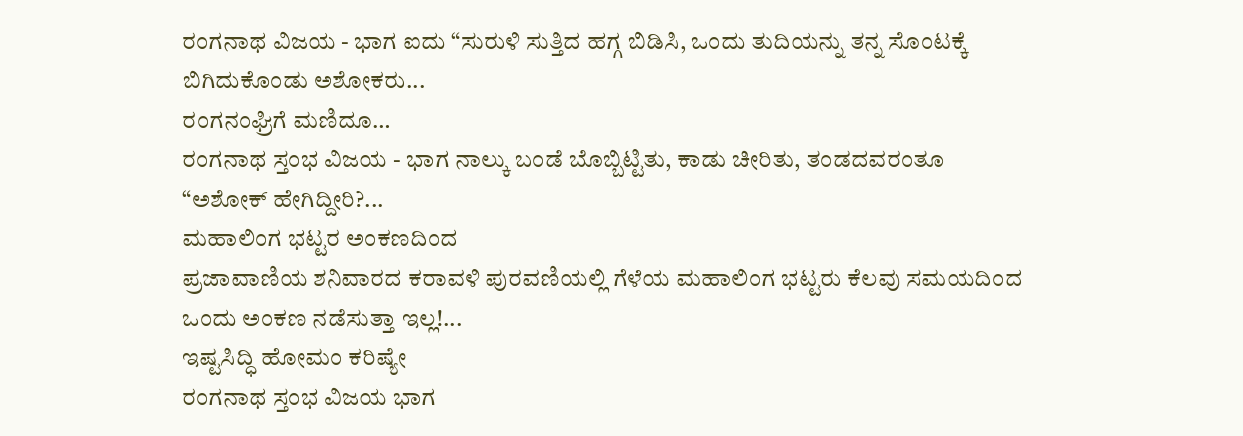ರಂಗನಾಥ ವಿಜಯ - ಭಾಗ ಐದು “ಸುರುಳಿ ಸುತ್ತಿದ ಹಗ್ಗ ಬಿಡಿಸಿ, ಒಂದು ತುದಿಯನ್ನು ತನ್ನ ಸೊಂಟಕ್ಕೆ ಬಿಗಿದುಕೊಂಡು ಅಶೋಕರು...
ರಂಗನಂಘ್ರಿಗೆ ಮಣಿದೂ…
ರಂಗನಾಥ ಸ್ತಂಭ ವಿಜಯ - ಭಾಗ ನಾಲ್ಕು ಬಂಡೆ ಬೊಬ್ಬಿಟ್ಟಿತು, ಕಾಡು ಚೀರಿತು, ತಂಡದವರಂತೂ “ಅಶೋಕ್ ಹೇಗಿದ್ದೀರಿ?...
ಮಹಾಲಿಂಗ ಭಟ್ಟರ ಅಂಕಣದಿಂದ
ಪ್ರಜಾವಾಣಿಯ ಶನಿವಾರದ ಕರಾವಳಿ ಪುರವಣಿಯಲ್ಲಿ ಗೆಳೆಯ ಮಹಾಲಿಂಗ ಭಟ್ಟರು ಕೆಲವು ಸಮಯದಿಂದ ಒಂದು ಅಂಕಣ ನಡೆಸುತ್ತಾ ಇಲ್ಲ!...
ಇಷ್ಟಸಿದ್ಧಿ ಹೋಮಂ ಕರಿಷ್ಯೇ
ರಂಗನಾಥ ಸ್ತಂಭ ವಿಜಯ ಭಾಗ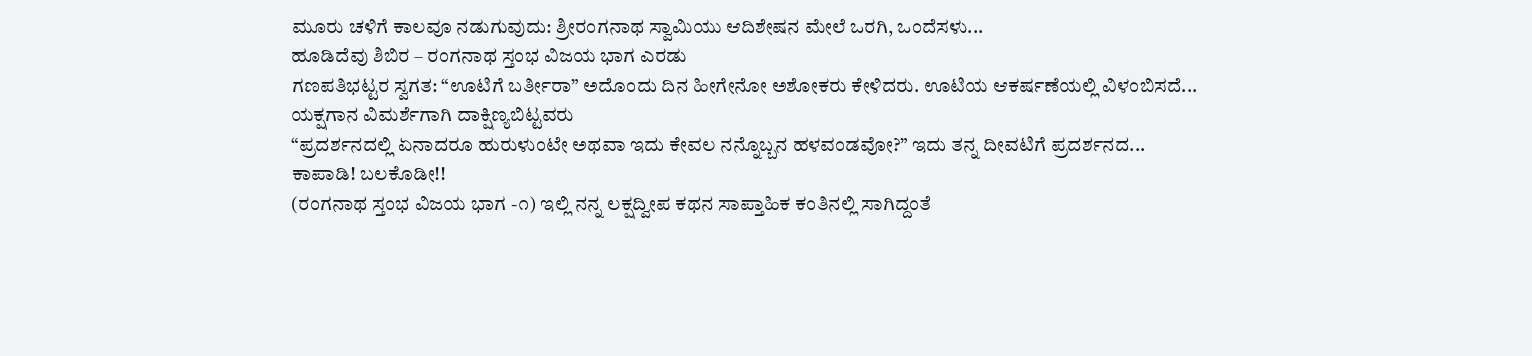ಮೂರು ಚಳಿಗೆ ಕಾಲವೂ ನಡುಗುವುದು: ಶ್ರೀರಂಗನಾಥ ಸ್ವಾಮಿಯು ಆದಿಶೇಷನ ಮೇಲೆ ಒರಗಿ, ಒಂದೆಸಳು...
ಹೂಡಿದೆವು ಶಿಬಿರ – ರಂಗನಾಥ ಸ್ತಂಭ ವಿಜಯ ಭಾಗ ಎರಡು
ಗಣಪತಿಭಟ್ಟರ ಸ್ವಗತ: “ಊಟಿಗೆ ಬರ್ತೀರಾ” ಅದೊಂದು ದಿನ ಹೀಗೇನೋ ಅಶೋಕರು ಕೇಳಿದರು. ಊಟಿಯ ಆಕರ್ಷಣೆಯಲ್ಲಿ ವಿಳಂಬಿಸದೆ...
ಯಕ್ಷಗಾನ ವಿಮರ್ಶೆಗಾಗಿ ದಾಕ್ಷಿಣ್ಯಬಿಟ್ಟವರು
“ಪ್ರದರ್ಶನದಲ್ಲಿ ಏನಾದರೂ ಹುರುಳುಂಟೇ ಅಥವಾ ಇದು ಕೇವಲ ನನ್ನೊಬ್ಬನ ಹಳವಂಡವೋ?” ಇದು ತನ್ನ ದೀವಟಿಗೆ ಪ್ರದರ್ಶನದ...
ಕಾಪಾಡಿ! ಬಲಕೊಡೀ!!
(ರಂಗನಾಥ ಸ್ತಂಭ ವಿಜಯ ಭಾಗ -೧) ಇಲ್ಲಿ ನನ್ನ ಲಕ್ಷದ್ವೀಪ ಕಥನ ಸಾಪ್ತಾಹಿಕ ಕಂತಿನಲ್ಲಿ ಸಾಗಿದ್ದಂತೆ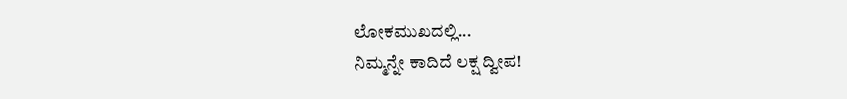ಲೋಕಮುಖದಲ್ಲಿ...
ನಿಮ್ಮನ್ನೇ ಕಾದಿದೆ ಲಕ್ಷ ದ್ವೀಪ!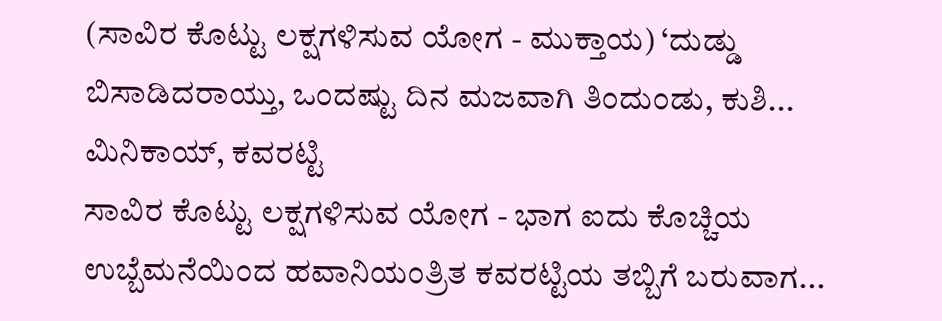(ಸಾವಿರ ಕೊಟ್ಟು ಲಕ್ಷಗಳಿಸುವ ಯೋಗ - ಮುಕ್ತಾಯ) ‘ದುಡ್ಡು ಬಿಸಾಡಿದರಾಯ್ತು, ಒಂದಷ್ಟು ದಿನ ಮಜವಾಗಿ ತಿಂದುಂಡು, ಕುಶಿ...
ಮಿನಿಕಾಯ್, ಕವರಟ್ಟಿ
ಸಾವಿರ ಕೊಟ್ಟು ಲಕ್ಷಗಳಿಸುವ ಯೋಗ - ಭಾಗ ಐದು ಕೊಚ್ಚಿಯ ಉಬ್ಬೆಮನೆಯಿಂದ ಹವಾನಿಯಂತ್ರಿತ ಕವರಟ್ಟಿಯ ತಬ್ಬಿಗೆ ಬರುವಾಗ...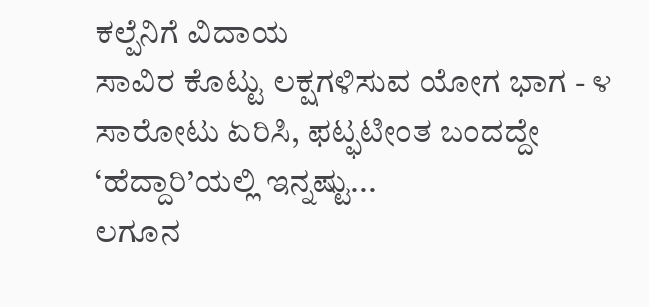ಕಲ್ಪೆನಿಗೆ ವಿದಾಯ
ಸಾವಿರ ಕೊಟ್ಟು ಲಕ್ಷಗಳಿಸುವ ಯೋಗ ಭಾಗ - ೪ ಸಾರೋಟು ಏರಿಸಿ, ಫಟ್ಫಟೀಂತ ಬಂದದ್ದೇ ‘ಹೆದ್ದಾರಿ’ಯಲ್ಲಿ ಇನ್ನಷ್ಟು...
ಲಗೂನ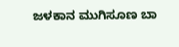ಜಳಕಾನ ಮುಗಿಸೂಣ ಬಾ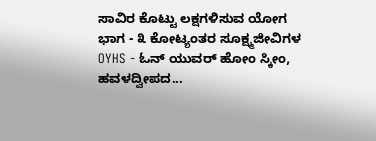ಸಾವಿರ ಕೊಟ್ಟು ಲಕ್ಷಗಳಿಸುವ ಯೋಗ ಭಾಗ - ೩ ಕೋಟ್ಯಂತರ ಸೂಕ್ಷ್ಮಜೀವಿಗಳ OYHS - ಓನ್ ಯುವರ್ ಹೋಂ ಸ್ಕೀಂ, ಹವಳದ್ವೀಪದ...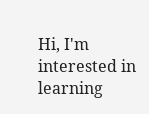Hi, I'm interested in learning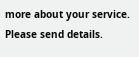more about your service. Please send details.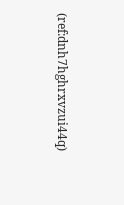(ref:dnh7hghrxvzui44q)